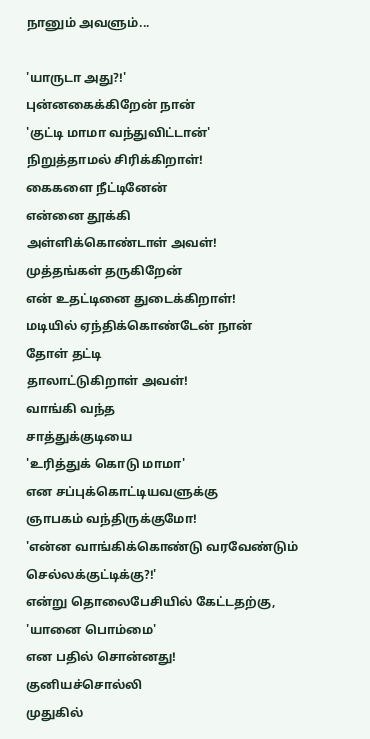நானும் அவளும்...

'யாருடா அது?!'
புன்னகைக்கிறேன் நான்
'குட்டி மாமா வந்துவிட்டான்'
நிறுத்தாமல் சிரிக்கிறாள்!
கைகளை நீட்டினேன்
என்னை தூக்கி
அள்ளிக்கொண்டாள் அவள்!
முத்தங்கள் தருகிறேன்
என் உதட்டினை துடைக்கிறாள்!
மடியில் ஏந்திக்கொண்டேன் நான்
தோள் தட்டி
தாலாட்டுகிறாள் அவள்!
வாங்கி வந்த
சாத்துக்குடியை
'உரித்துக் கொடு மாமா'
என சப்புக்கொட்டியவளுக்கு
ஞாபகம் வந்திருக்குமோ!
'என்ன வாங்கிக்கொண்டு வரவேண்டும்
செல்லக்குட்டிக்கு?!'
என்று தொலைபேசியில் கேட்டதற்கு,
'யானை பொம்மை'
என பதில் சொன்னது!
குனியச்சொல்லி
முதுகில்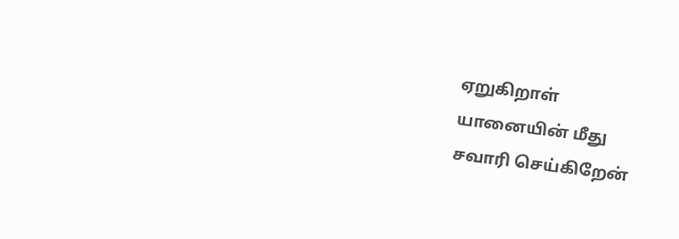ஏறுகிறாள்
யானையின் மீது
சவாரி செய்கிறேன்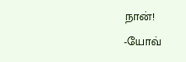நான்!
-யோவ்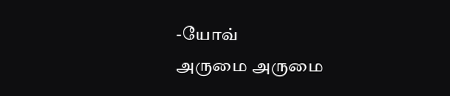-யோவ்
அருமை அருமை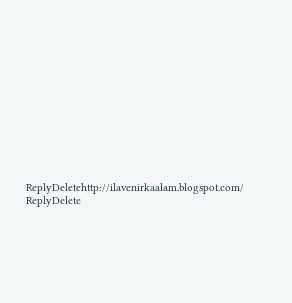ReplyDeletehttp://ilavenirkaalam.blogspot.com/
ReplyDelete